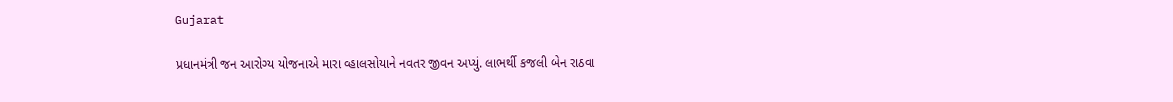Gujarat

પ્રધાનમંત્રી જન આરોગ્ય યોજનાએ મારા વ્હાલસોયાને નવતર જીવન અપ્યું. લાભર્થી કજલી બેન રાઠવા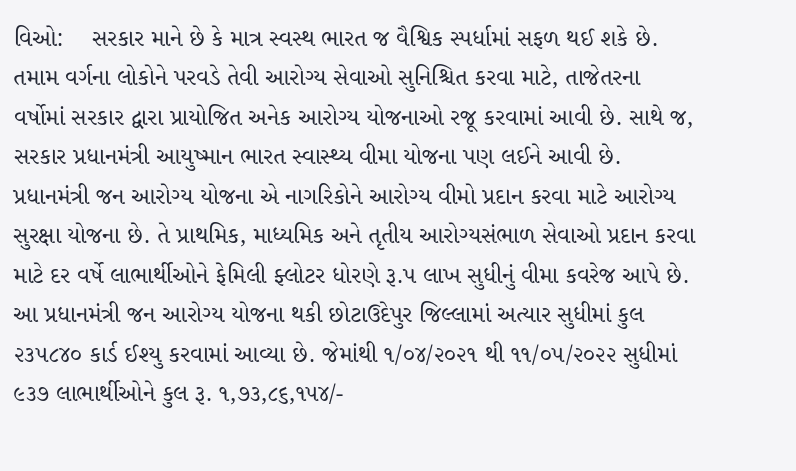વિઓ:    સરકાર માને છે કે માત્ર સ્વસ્થ ભારત જ વૈશ્વિક સ્પર્ધામાં સફળ થઈ શકે છે. તમામ વર્ગના લોકોને પરવડે તેવી આરોગ્ય સેવાઓ સુનિશ્ચિત કરવા માટે, તાજેતરના વર્ષોમાં સરકાર દ્વારા પ્રાયોજિત અનેક આરોગ્ય યોજનાઓ રજૂ કરવામાં આવી છે. સાથે જ, સરકાર પ્રધાનમંત્રી આયુષ્માન ભારત સ્વાસ્થ્ય વીમા યોજના પણ લઈને આવી છે. પ્રધાનમંત્રી જન આરોગ્ય યોજના એ નાગરિકોને આરોગ્ય વીમો પ્રદાન કરવા માટે આરોગ્ય સુરક્ષા યોજના છે. તે પ્રાથમિક, માધ્યમિક અને તૃતીય આરોગ્યસંભાળ સેવાઓ પ્રદાન કરવા માટે દર વર્ષે લાભાર્થીઓને ફેમિલી ફ્લોટર ધોરણે રૂ.પ લાખ સુધીનું વીમા કવરેજ આપે છે.
આ પ્રધાનમંત્રી જન આરોગ્ય યોજના થકી છોટાઉદેપુર જિલ્લામાં અત્યાર સુધીમાં કુલ ૨૩૫૮૪૦ કાર્ડ ઈશ્યુ કરવામાં આવ્યા છે. જેમાંથી ૧/૦૪/૨૦૨૧ થી ૧૧/૦૫/૨૦૨૨ સુધીમાં ૯૩૭ લાભાર્થીઓને કુલ રૂ. ૧,૭૩,૮૬,૧૫૪/-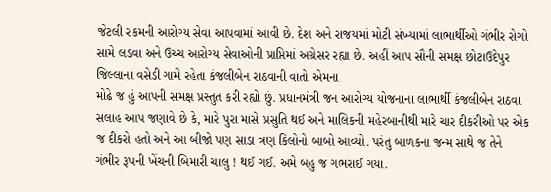જેટલી રકમની આરોગ્ય સેવા આપવામાં આવી છે. દેશ અને રાજયમાં મોટી સંખ્યામાં લાભાર્થીઓ ગંભીર રોગો સામે લડવા અને ઉચ્ચ આરોગ્ય સેવાઓની પ્રાપ્તિમાં અગ્રેસર રહ્યા છે. અહીં આપ સૌની સમક્ષ છોટાઉદેપુર જિલ્લાના વસેડી ગામે રહેતા કંજલીબેન રાઠવાની વાતો એમના
મોઢે જ હું આપની સમક્ષ પ્રસ્તુત કરી રહ્યો છું. પ્રધાનમંત્રી જન આરોગ્ય યોજનાના લાભાર્થી કંજલીબેન રાઠવા સલાહ આપ જણાવે છે કે, મારે પુરા માસે પ્રસુતિ થઈ અને માલિકની મહેરબાનીથી મારે ચાર દીકરીઓ પર એક જ દીકરો હતો અને આ બીજો પણ સાડા ત્રણ કિલોનો બાબો આવ્યો. પરંતુ બાળકના જન્મ સાથે જ તેને ગંભીર રૂપની ખેંચની બિમારી ચાલુ ! થઈ ગઈ. અમે બહુ જ ગભરાઈ ગયા.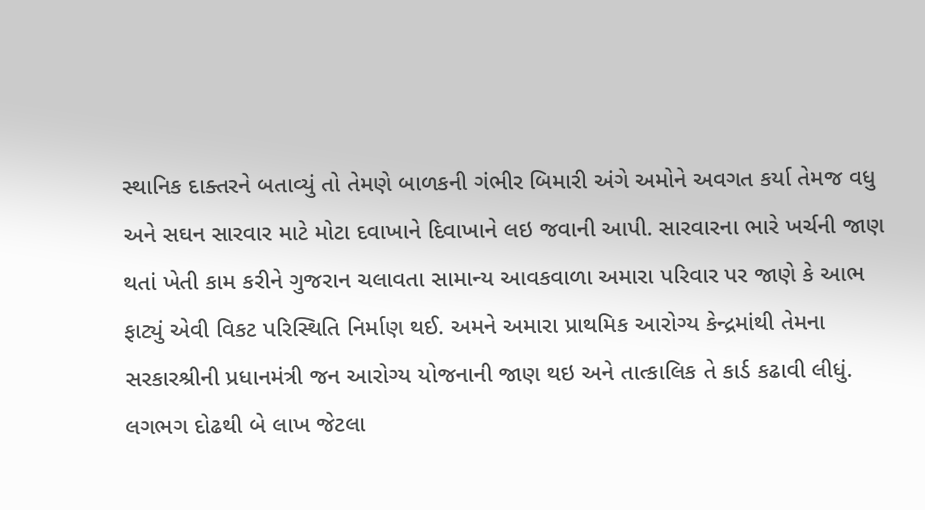સ્થાનિક દાક્તરને બતાવ્યું તો તેમણે બાળકની ગંભીર બિમારી અંગે અમોને અવગત કર્યા તેમજ વધુ અને સઘન સારવાર માટે મોટા દવાખાને દિવાખાને લઇ જવાની આપી. સારવારના ભારે ખર્ચની જાણ થતાં ખેતી કામ કરીને ગુજરાન ચલાવતા સામાન્ય આવકવાળા અમારા પરિવાર પર જાણે કે આભ ફાટ્યું એવી વિકટ પરિસ્થિતિ નિર્માણ થઈ. અમને અમારા પ્રાથમિક આરોગ્ય કેન્દ્રમાંથી તેમના સરકારશ્રીની પ્રધાનમંત્રી જન આરોગ્ય યોજનાની જાણ થઇ અને તાત્કાલિક તે કાર્ડ કઢાવી લીધું. લગભગ દોઢથી બે લાખ જેટલા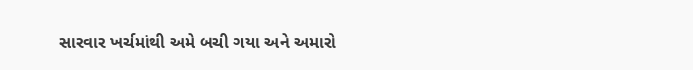સારવાર ખર્ચમાંથી અમે બચી ગયા અને અમારો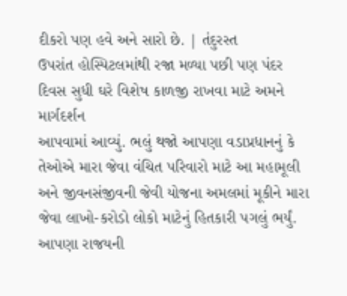દીકરો પણ હવે અને સારો છે. | તંદુરસ્ત
ઉપરાંત હોસ્પિટલમાંથી રજા મળ્યા પછી પણ પંદર દિવસ સુધી ઘરે વિશેષ કાળજી રાખવા માટે અમને માર્ગદર્શન
આપવામાં આવ્યું. ભલું થજો આપણા વડાપ્રધાનનું કે તેઓએ મારા જેવા વંચિત પરિવારો માટે આ મહામૂલી
અને જીવનસંજીવની જેવી યોજના અમલમાં મૂકીને મારા જેવા લાખો-કરોડો લોકો માટેનું હિતકારી પગલું ભર્યું.
આપણા રાજયની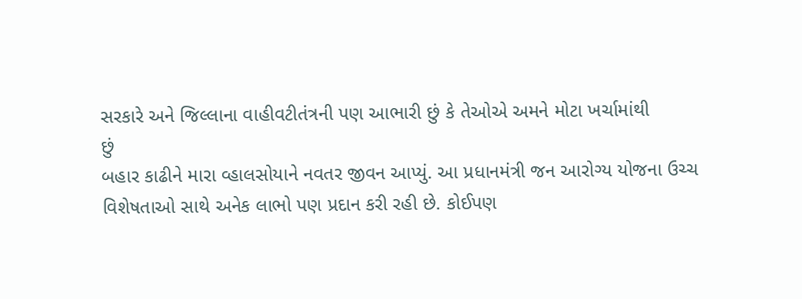સરકારે અને જિલ્લાના વાહીવટીતંત્રની પણ આભારી છું કે તેઓએ અમને મોટા ખર્ચામાંથી
છું
બહાર કાઢીને મારા વ્હાલસોયાને નવતર જીવન આપ્યું. આ પ્રધાનમંત્રી જન આરોગ્ય યોજના ઉચ્ચ વિશેષતાઓ સાથે અનેક લાભો પણ પ્રદાન કરી રહી છે. કોઈપણ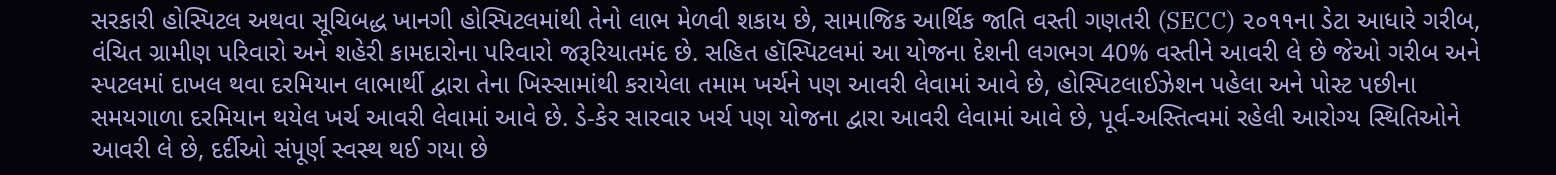સરકારી હોસ્પિટલ અથવા સૂચિબદ્ધ ખાનગી હોસ્પિટલમાંથી તેનો લાભ મેળવી શકાય છે, સામાજિક આર્થિક જાતિ વસ્તી ગણતરી (SECC) ૨૦૧૧ના ડેટા આધારે ગરીબ, વંચિત ગ્રામીણ પરિવારો અને શહેરી કામદારોના પરિવારો જરૂરિયાતમંદ છે. સહિત હૉસ્પિટલમાં આ યોજના દેશની લગભગ 40% વસ્તીને આવરી લે છે જેઓ ગરીબ અને સ્પટલમાં દાખલ થવા દરમિયાન લાભાર્થી દ્વારા તેના ખિસ્સામાંથી કરાયેલા તમામ ખર્ચને પણ આવરી લેવામાં આવે છે, હોસ્પિટલાઈઝેશન પહેલા અને પોસ્ટ પછીના સમયગાળા દરમિયાન થયેલ ખર્ચ આવરી લેવામાં આવે છે. ડે-કેર સારવાર ખર્ચ પણ યોજના દ્વારા આવરી લેવામાં આવે છે, પૂર્વ-અસ્તિત્વમાં રહેલી આરોગ્ય સ્થિતિઓને આવરી લે છે, દર્દીઓ સંપૂર્ણ સ્વસ્થ થઈ ગયા છે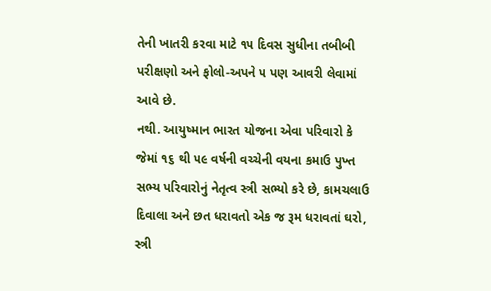તેની ખાતરી કરવા માટે ૧૫ દિવસ સુધીના તબીબી પરીક્ષણો અને ફોલો-અપને ૫ પણ આવરી લેવામાં આવે છે.
નથી. આયુષ્માન ભારત યોજના એવા પરિવારો કે જેમાં ૧૬ થી ૫૯ વર્ષની વચ્ચેની વયના કમાઉ પુખ્ત સભ્ય પરિવારોનું નેતૃત્વ સ્ત્રી સભ્યો કરે છે, કામચલાઉ દિવાલા અને છત ધરાવતો એક જ રૂમ ધરાવતાં ઘરો, સ્ત્રી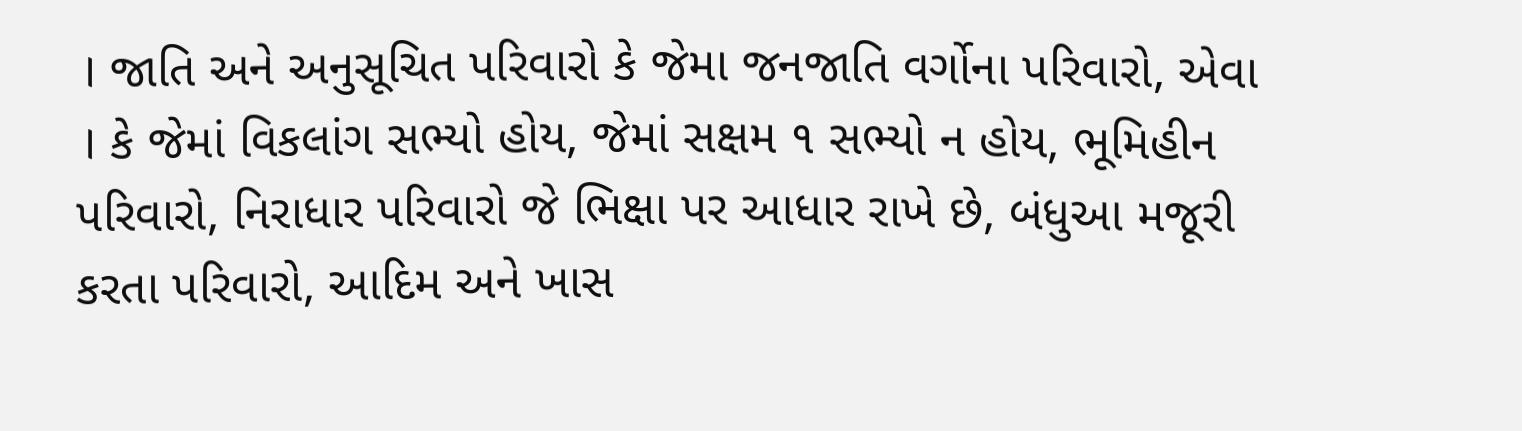। જાતિ અને અનુસૂચિત પરિવારો કે જેમા જનજાતિ વર્ગોના પરિવારો, એવા । કે જેમાં વિકલાંગ સભ્યો હોય, જેમાં સક્ષમ ૧ સભ્યો ન હોય, ભૂમિહીન પરિવારો, નિરાધાર પરિવારો જે ભિક્ષા પર આધાર રાખે છે, બંધુઆ મજૂરી કરતા પરિવારો, આદિમ અને ખાસ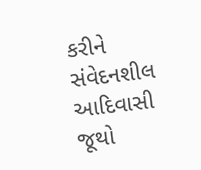કરીને સંવેદનશીલ આદિવાસી જૂથો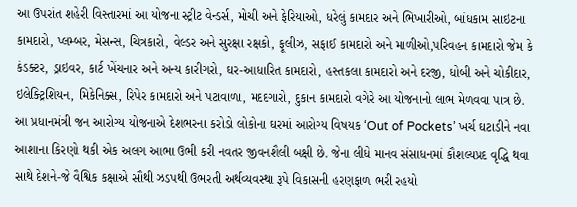આ ઉપરાંત શહેરી વિસ્તારમાં આ યોજના સ્ટ્રીટ વેન્ડર્સ, મોચી અને ફેરિયાઓ, ધરેલું કામદાર અને ભિખારીઓ, બાંધકામ સાઇટના કામદારો, પ્લમ્બર, મેસન્સ, ચિત્રકારો, વેલ્ડર અને સુરક્ષા રક્ષકો, ફૂલીઝ, સફાઈ કામદારો અને માળીઓ,પરિવહન કામદારો જેમ કે કંડક્ટર, ડ્રાઇવર, કાર્ટ ખેંચનાર અને અન્ય કારીગરો, ઘર-આધારિત કામદારો, હસ્તકલા કામદારો અને દરજી, ધોબી અને ચોકીદાર, ઇલેક્ટ્રિશિયન, મિકેનિક્સ, રિપેર કામદારો અને પટાવાળા, મદદગારો, દુકાન કામદારો વગેરે આ યોજનાનો લાભ મેળવવા પાત્ર છે.
આ પ્રધાનમંત્રી જન આરોગ્ય યોજનાએ દેશભરના કરોડો લોકોના ઘરમાં આરોગ્ય વિષયક ‘Out of Pockets’ ખર્ચ ઘટાડીને નવા આશાના કિરણો થકી એક અલગ આભા ઉભી કરી નવતર જીવનશૈલી બક્ષી છે. જેના લીધે માનવ સંસાધનમાં કૌશલ્યપ્રદ વૃદ્ધિ થવા સાથે દેશને-જે વૈશ્વિક કક્ષાએ સૌથી ઝડપથી ઉભરતી અર્થવ્યવસ્થા રૂપે વિકાસની હરણફાળ ભરી રહયો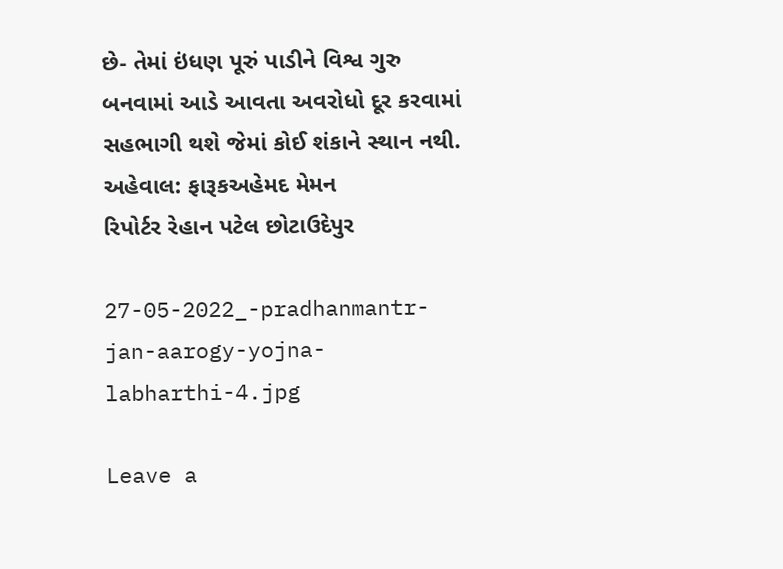છે- તેમાં ઇંધણ પૂરું પાડીને વિશ્વ ગુરુ બનવામાં આડે આવતા અવરોધો દૂર કરવામાં સહભાગી થશે જેમાં કોઈ શંકાને સ્થાન નથી.
અહેવાલ: ફારૂકઅહેમદ મેમન
રિપોર્ટર રેહાન પટેલ છોટાઉદેપુર

27-05-2022_-pradhanmantr-jan-aarogy-yojna-labharthi-4.jpg

Leave a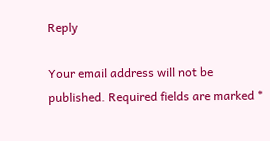Reply

Your email address will not be published. Required fields are marked *